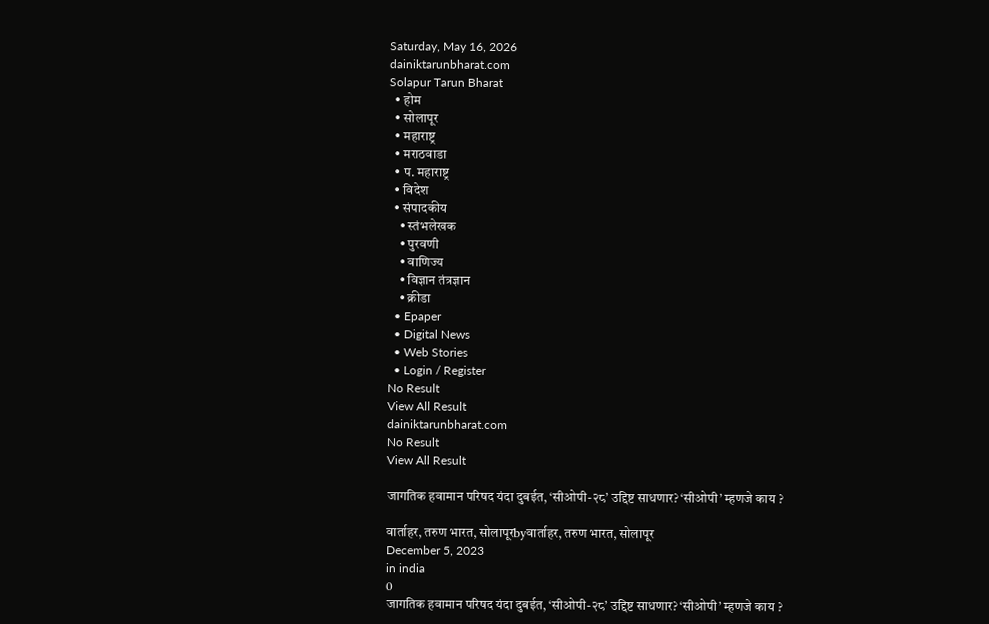Saturday, May 16, 2026
dainiktarunbharat.com
Solapur Tarun Bharat
  • होम
  • सोलापूर
  • महाराष्ट्र
  • मराठवाडा
  • प. महाराष्ट्र
  • विदेश
  • संपादकीय
    • स्तंभलेखक
    • पुरवणी
    • वाणिज्य
    • विज्ञान तंत्रज्ञान
    • क्रीडा
  • Epaper
  • Digital News
  • Web Stories
  • Login / Register
No Result
View All Result
dainiktarunbharat.com
No Result
View All Result

जागतिक हवामान परिषद यंदा दुबईत, ‘सीओपी-२८’ उद्दिष्ट साधणार? ‘सीओपी’ म्हणजे काय ?

वार्ताहर, तरुण भारत, सोलापूरbyवार्ताहर, तरुण भारत, सोलापूर
December 5, 2023
in india
0
जागतिक हवामान परिषद यंदा दुबईत, ‘सीओपी-२८’ उद्दिष्ट साधणार? ‘सीओपी’ म्हणजे काय ?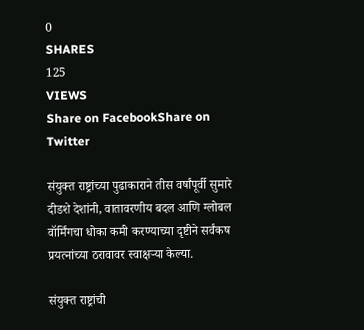0
SHARES
125
VIEWS
Share on FacebookShare on Twitter

संयुक्त राष्ट्रांच्या पुढाकाराने तीस वर्षांपूर्वी सुमारे दीडशे देशांनी, वातावरणीय बदल आणि ग्लोबल वॉर्मिंगचा धोका कमी करण्याच्या दृष्टीने सर्वंकष प्रयत्नांच्या ठरावावर स्वाक्षऱ्या केल्या.

संयुक्त राष्ट्रांची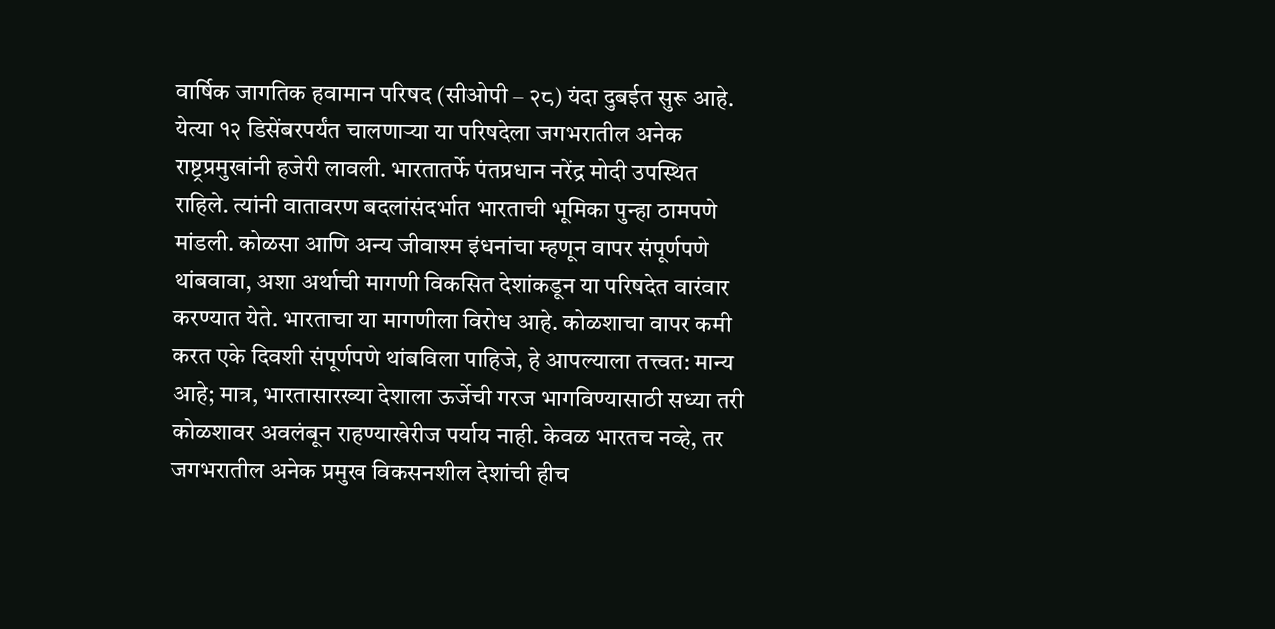वार्षिक जागतिक हवामान परिषद (सीओपी – २८) यंदा दुबईत सुरू आहे. येत्या १२ डिसेंबरपर्यंत चालणाऱ्या या परिषदेला जगभरातील अनेक राष्ट्रप्रमुखांनी हजेरी लावली. भारतातर्फे पंतप्रधान नरेंद्र मोदी उपस्थित राहिले. त्यांनी वातावरण बदलांसंदर्भात भारताची भूमिका पुन्हा ठामपणे मांडली. कोळसा आणि अन्य जीवाश्म इंधनांचा म्हणून वापर संपूर्णपणे थांबवावा, अशा अर्थाची मागणी विकसित देशांकडून या परिषदेत वारंवार करण्यात येते. भारताचा या मागणीला विरोध आहे. कोळशाचा वापर कमी करत एके दिवशी संपूर्णपणे थांबविला पाहिजे, हे आपल्याला तत्त्वत: मान्य आहे; मात्र, भारतासारख्या देशाला ऊर्जेची गरज भागविण्यासाठी सध्या तरी कोळशावर अवलंबून राहण्याखेरीज पर्याय नाही. केवळ भारतच नव्हे, तर जगभरातील अनेक प्रमुख विकसनशील देशांची हीच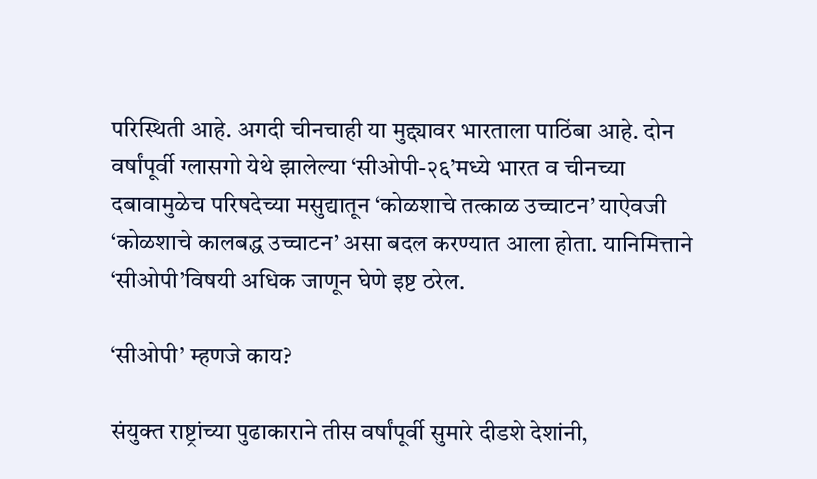परिस्थिती आहे. अगदी चीनचाही या मुद्द्यावर भारताला पाठिंबा आहे. दोन वर्षांपूर्वी ग्लासगो येथे झालेल्या ‘सीओपी-२६’मध्ये भारत व चीनच्या दबावामुळेच परिषदेच्या मसुद्यातून ‘कोळशाचे तत्काळ उच्चाटन’ याऐवजी ‘कोळशाचे कालबद्ध उच्चाटन’ असा बदल करण्यात आला होता. यानिमित्ताने ‘सीओपी’विषयी अधिक जाणून घेणे इष्ट ठरेल.

‘सीओपी’ म्हणजे काय?

संयुक्त राष्ट्रांच्या पुढाकाराने तीस वर्षांपूर्वी सुमारे दीडशे देशांनी,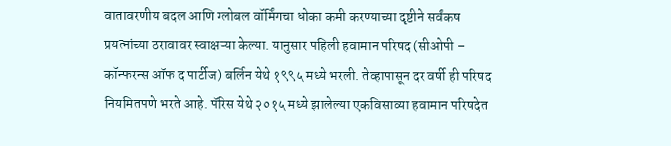वातावरणीय बदल आणि ग्लोबल वॉर्मिंगचा धोका कमी करण्याच्या दृष्टीने सर्वंकष प्रयत्नांच्या ठरावावर स्वाक्षऱ्या केल्या. यानुसार पहिली हवामान परिषद (सीओपी – कॉन्फरन्स ऑफ द पार्टीज) बर्लिन येथे १९९५ मध्ये भरली. तेव्हापासून दर वर्षी ही परिषद नियमितपणे भरते आहे. पॅरिस येथे २०१५ मध्ये झालेल्या एकविसाव्या हवामान परिषदेत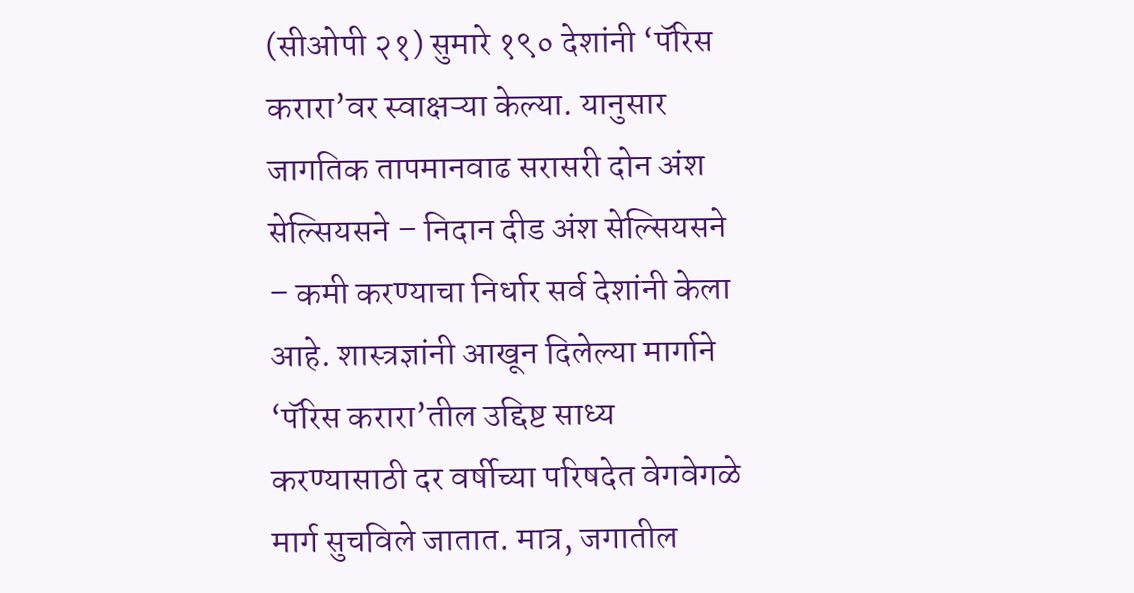(सीओपी २१) सुमारे १९० देशांनी ‘पॅरिस करारा’वर स्वाक्षऱ्या केल्या. यानुसार जागतिक तापमानवाढ सरासरी दोन अंश सेल्सियसने – निदान दीड अंश सेल्सियसने – कमी करण्याचा निर्धार सर्व देशांनी केला आहे. शास्त्रज्ञांनी आखून दिलेल्या मार्गाने ‘पॅरिस करारा’तील उद्दिष्ट साध्य करण्यासाठी दर वर्षीच्या परिषदेत वेगवेगळे मार्ग सुचविले जातात. मात्र, जगातील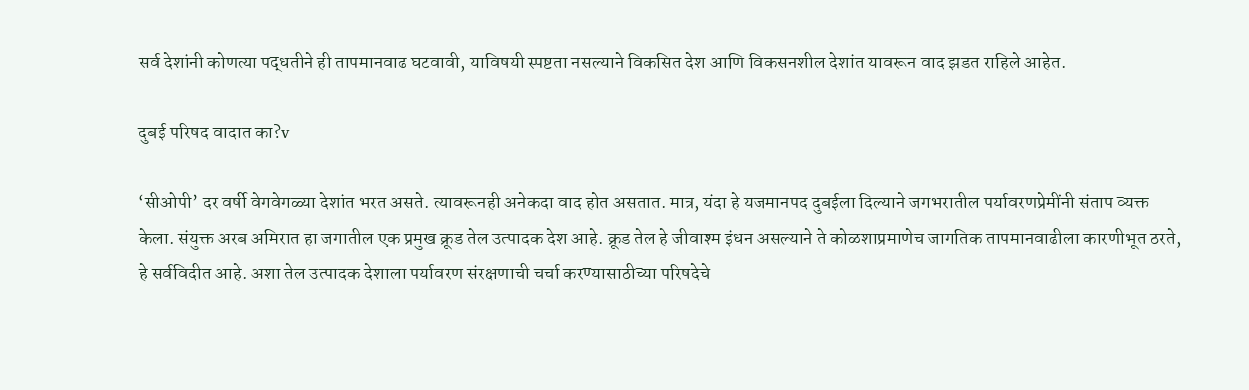सर्व देशांनी कोणत्या पद्धतीने ही तापमानवाढ घटवावी, याविषयी स्पष्टता नसल्याने विकसित देश आणि विकसनशील देशांत यावरून वाद झडत राहिले आहेत.

दुबई परिषद वादात का?v

‘सीओपी’ दर वर्षी वेगवेगळ्या देशांत भरत असते. त्यावरूनही अनेकदा वाद होत असतात. मात्र, यंदा हे यजमानपद दुबईला दिल्याने जगभरातील पर्यावरणप्रेमींनी संताप व्यक्त केला. संयुक्त अरब अमिरात हा जगातील एक प्रमुख क्रूड तेल उत्पादक देश आहे. क्रूड तेल हे जीवाश्म इंधन असल्याने ते कोळशाप्रमाणेच जागतिक तापमानवाढीला कारणीभूत ठरते, हे सर्वविदीत आहे. अशा तेल उत्पादक देशाला पर्यावरण संरक्षणाची चर्चा करण्यासाठीच्या परिषदेचे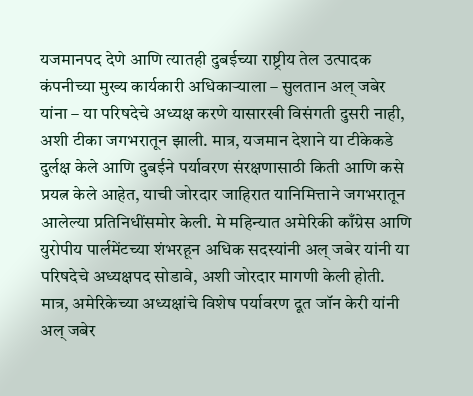यजमानपद देणे आणि त्यातही दुबईच्या राष्ट्रीय तेल उत्पादक कंपनीच्या मुख्य कार्यकारी अधिकाऱ्याला – सुलतान अल् जबेर यांना – या परिषदेचे अध्यक्ष करणे यासारखी विसंगती दुसरी नाही, अशी टीका जगभरातून झाली. मात्र, यजमान देशाने या टीकेकडे दुर्लक्ष केले आणि दुबईने पर्यावरण संरक्षणासाठी किती आणि कसे प्रयत्न केले आहेत, याची जोरदार जाहिरात यानिमित्ताने जगभरातून आलेल्या प्रतिनिधींसमोर केली. मे महिन्यात अमेरिकी काँग्रेस आणि युरोपीय पार्लमेंटच्या शंभरहून अधिक सदस्यांनी अल् जबेर यांनी या परिषदेचे अध्यक्षपद सोडावे, अशी जोरदार मागणी केली होती. मात्र, अमेरिकेच्या अध्यक्षांचे विशेष पर्यावरण दूत जॉन केरी यांनी अल् जबेर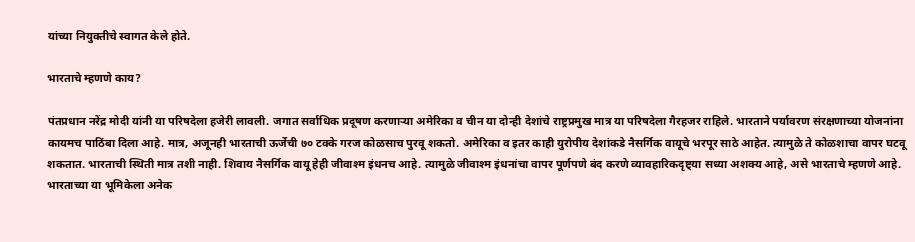यांच्या नियुक्तीचे स्वागत केले होते.

भारताचे म्हणणे काय?

पंतप्रधान नरेंद्र मोदी यांनी या परिषदेला हजेरी लावली. जगात सर्वाधिक प्रदूषण करणाऱ्या अमेरिका व चीन या दोन्ही देशांचे राष्ट्रप्रमुख मात्र या परिषदेला गैरहजर राहिले. भारताने पर्यावरण संरक्षणाच्या योजनांना कायमच पाठिंबा दिला आहे. मात्र, अजूनही भारताची ऊर्जेची ७० टक्के गरज कोळसाच पुरवू शकतो. अमेरिका व इतर काही युरोपीय देशांकडे नैसर्गिक वायूचे भरपूर साठे आहेत. त्यामुळे ते कोळशाचा वापर घटवू शकतात. भारताची स्थिती मात्र तशी नाही. शिवाय नैसर्गिक वायू हेही जीवाश्म इंधनच आहे. त्यामुळे जीवाश्म इंधनांचा वापर पूर्णपणे बंद करणे व्यावहारिकदृष्ट्या सध्या अशक्य आहे, असे भारताचे म्हणणे आहे. भारताच्या या भूमिकेला अनेक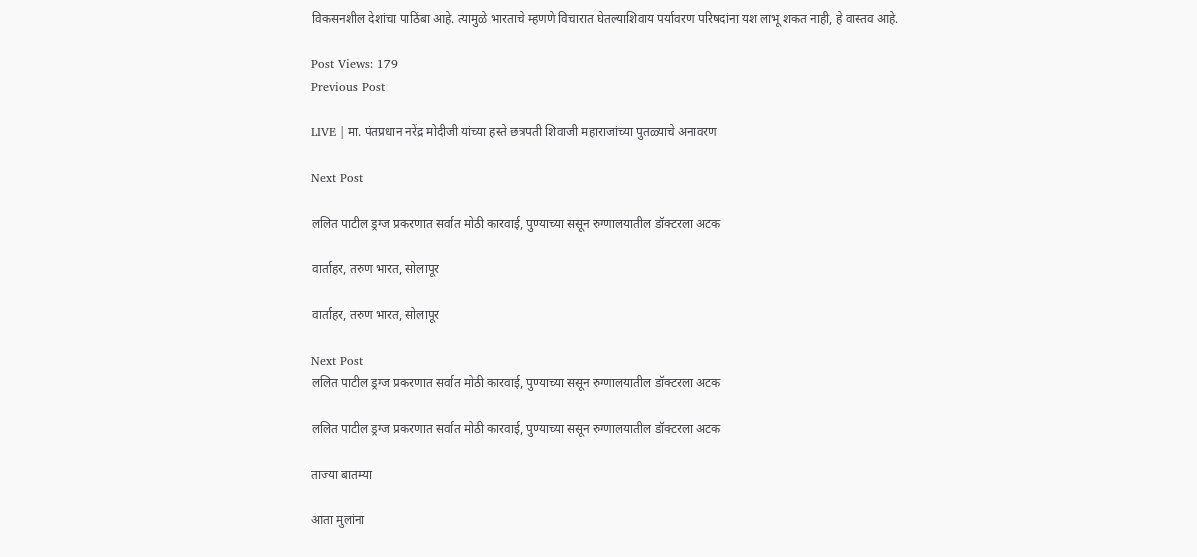विकसनशील देशांचा पाठिंबा आहे. त्यामुळे भारताचे म्हणणे विचारात घेतल्याशिवाय पर्यावरण परिषदांना यश लाभू शकत नाही, हे वास्तव आहे.

Post Views: 179
Previous Post

LIVE | मा. पंतप्रधान नरेंद्र मोदीजी यांच्या हस्ते छत्रपती शिवाजी महाराजांच्या पुतळ्याचे अनावरण

Next Post

ललित पाटील ड्रग्ज प्रकरणात सर्वात मोठी कारवाई, पुण्याच्या ससून रुग्णालयातील डॉक्टरला अटक

वार्ताहर, तरुण भारत, सोलापूर

वार्ताहर, तरुण भारत, सोलापूर

Next Post
ललित पाटील ड्रग्ज प्रकरणात सर्वात मोठी कारवाई, पुण्याच्या ससून रुग्णालयातील डॉक्टरला अटक

ललित पाटील ड्रग्ज प्रकरणात सर्वात मोठी कारवाई, पुण्याच्या ससून रुग्णालयातील डॉक्टरला अटक

ताज्या बातम्या

आता मुलांना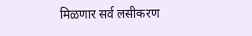मिळणार सर्व लसीकरण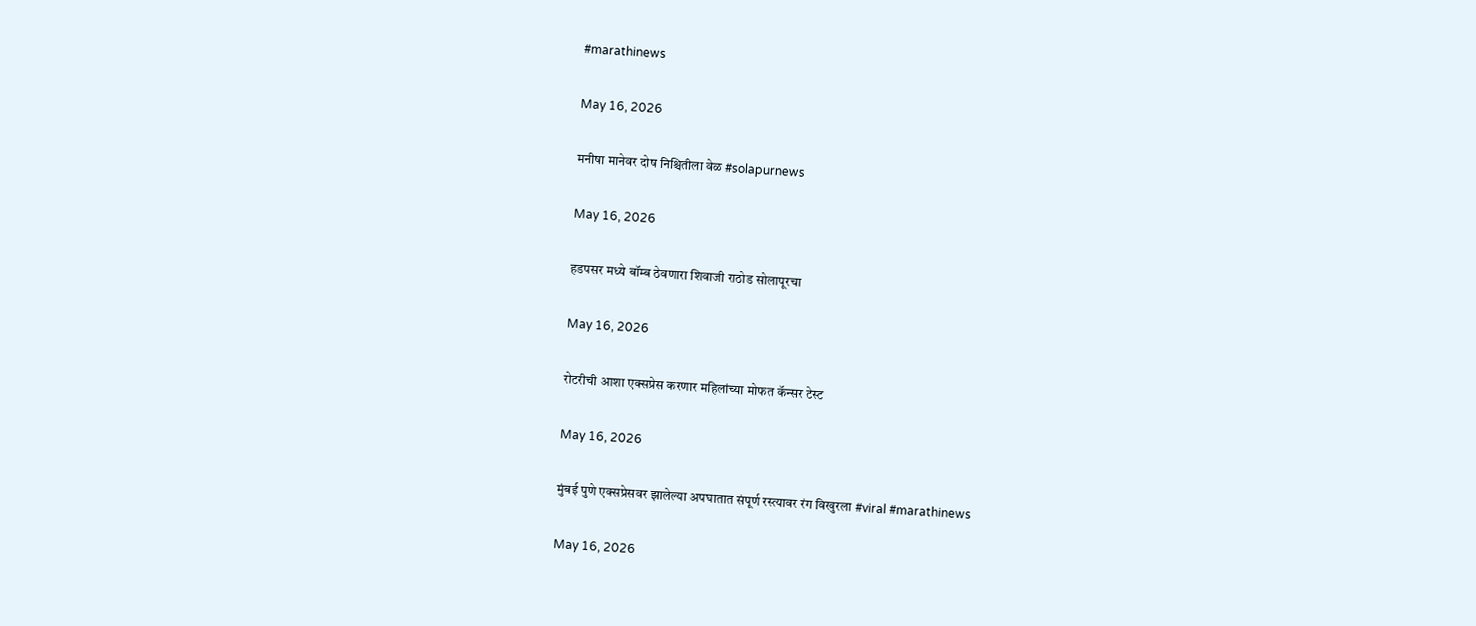#marathinews

May 16, 2026

मनीषा मानेवर दोष निश्चितीला वेळ #solapurnews

May 16, 2026

हडपसर मध्ये बॉम्ब ठेवणारा शिवाजी राठोड सोलापूरचा

May 16, 2026

रोटरीची आशा एक्सप्रेस करणार महिलांच्या मोफत कॅन्सर टेस्ट

May 16, 2026

मुंबई पुणे एक्सप्रेसवर झालेल्या अपघातात संपूर्ण रस्त्यावर रंग विखुरला #viral #marathinews

May 16, 2026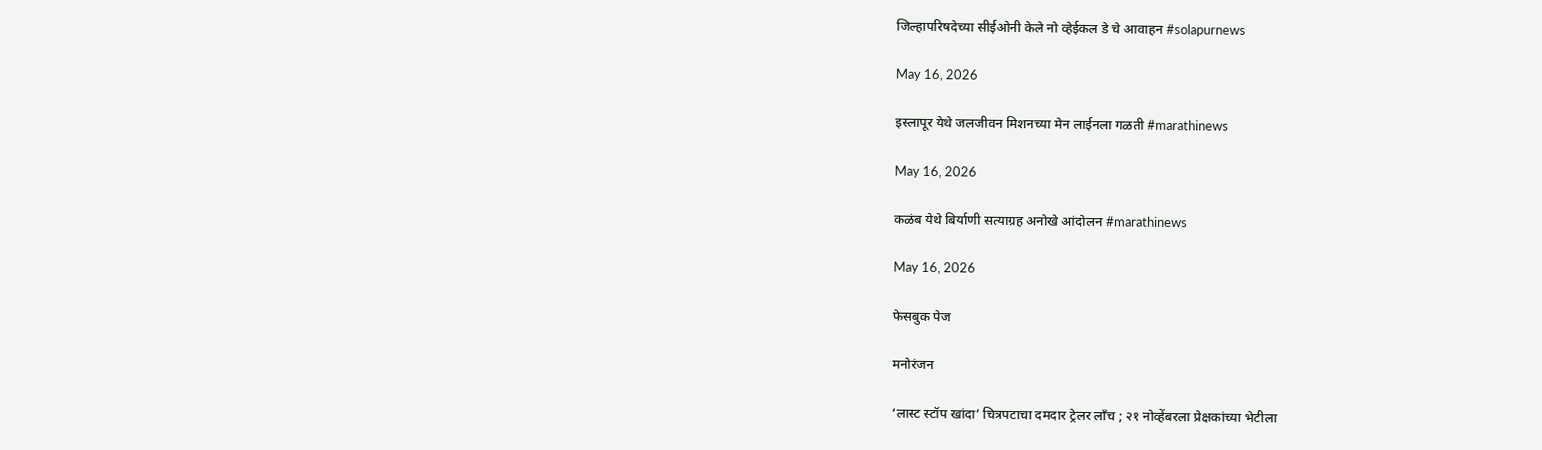जिल्हापरिषदेच्या सीईओनी केले नो व्हेईकल डे चे आवाहन #solapurnews

May 16, 2026

इस्लापूर येथे जलजीवन मिशनच्या मेन लाईनला गळती #marathinews

May 16, 2026

कळंब येथे बिर्याणी सत्याग्रह अनोखे आंदोलन #marathinews

May 16, 2026

फेसबुक पेज

मनोरंजन

‘लास्ट स्टॉप खांदा’ चित्रपटाचा दमदार ट्रेलर लाँच ; २१ नोव्हेंबरला प्रेक्षकांच्या भेटीला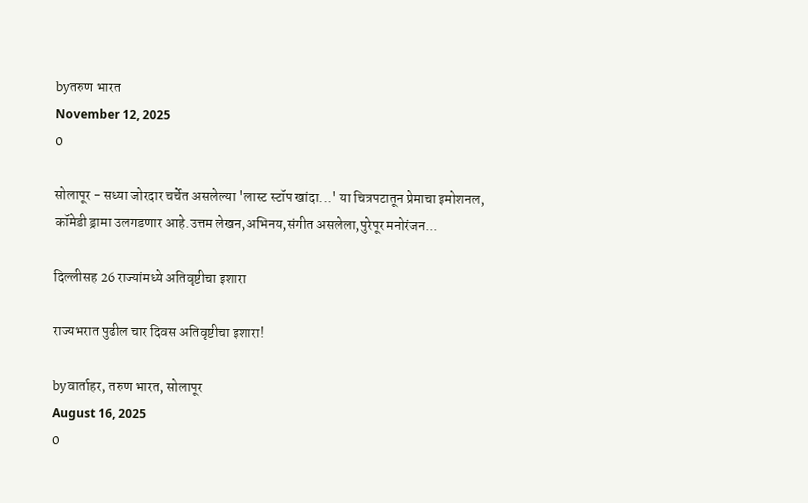byतरुण भारत
November 12, 2025
0

सोलापूर - सध्या जोरदार चर्चेत असलेल्या 'लास्ट स्टॉप खांदा...' या चित्रपटातून प्रेमाचा इमोशनल, कॉमेडी ड्रामा उलगडणार आहे.उत्तम लेखन,अभिनय,संगीत असलेला,पुरेपूर मनोरंजन...

दिल्लीसह 26 राज्यांमध्ये अतिवृष्टीचा इशारा

राज्यभरात पुढील चार दिवस अतिवृष्टीचा इशारा!

byवार्ताहर, तरुण भारत, सोलापूर
August 16, 2025
0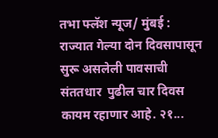तभा फ्लॅश न्यूज/ मुंबई :  राज्यात गेल्या दोन दिवसापासून सुरू असलेली पावसाची संततधार  पुढील चार दिवस कायम रहाणार आहे. २१...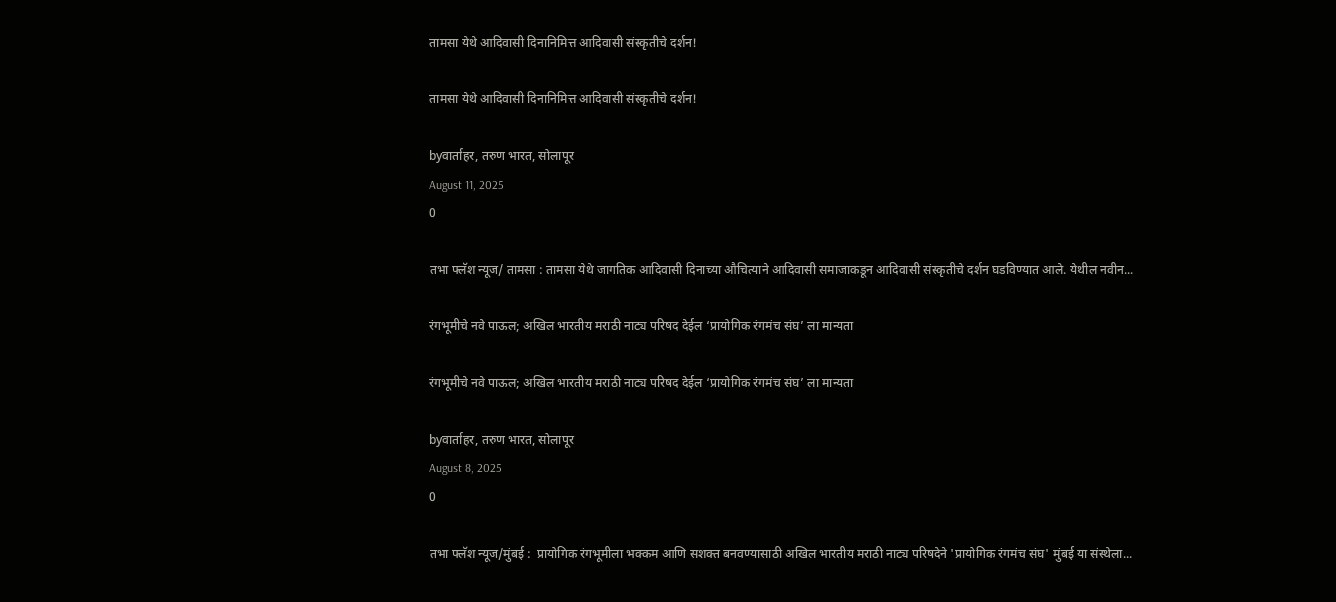तामसा येथे आदिवासी दिनानिमित्त आदिवासी संस्कृतीचे दर्शन!

तामसा येथे आदिवासी दिनानिमित्त आदिवासी संस्कृतीचे दर्शन!

byवार्ताहर, तरुण भारत, सोलापूर
August 11, 2025
0

तभा फ्लॅश न्यूज/ तामसा : तामसा येथे जागतिक आदिवासी दिनाच्या औचित्याने आदिवासी समाजाकडून आदिवासी संस्कृतीचे दर्शन घडविण्यात आले. येथील नवीन...

रंगभूमीचे नवे पाऊल; अखिल भारतीय मराठी नाट्य परिषद देईल ‘प्रायोगिक रंगमंच संघ’ ला मान्यता

रंगभूमीचे नवे पाऊल; अखिल भारतीय मराठी नाट्य परिषद देईल ‘प्रायोगिक रंगमंच संघ’ ला मान्यता

byवार्ताहर, तरुण भारत, सोलापूर
August 8, 2025
0

तभा फ्लॅश न्यूज/मुंबई :  प्रायोगिक रंगभूमीला भक्कम आणि सशक्त बनवण्यासाठी अखिल भारतीय मराठी नाट्य परिषदेने 'प्रायोगिक रंगमंच संघ' मुंबई या संस्थेला...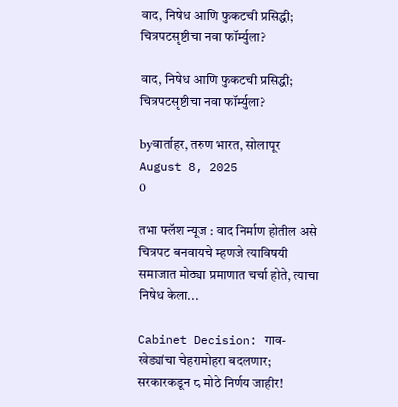वाद, निषेध आणि फुकटची प्रसिद्धी; चित्रपटसृष्टीचा नवा फॉर्म्युला?

वाद, निषेध आणि फुकटची प्रसिद्धी; चित्रपटसृष्टीचा नवा फॉर्म्युला?

byवार्ताहर, तरुण भारत, सोलापूर
August 8, 2025
0

तभा फ्लॅश न्यूज : वाद निर्माण होतील असे चित्रपट बनवायचे म्हणजे त्याविषयी समाजात मोठ्या प्रमाणात चर्चा होते, त्याचा निषेध केला...

Cabinet Decision: गाव-खेड्यांचा चेहरामोहरा बदलणार; सरकारकडून ८ मोठे निर्णय जाहीर!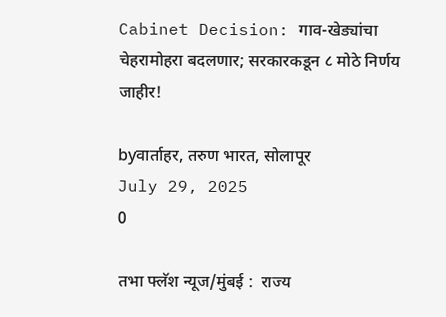Cabinet Decision: गाव-खेड्यांचा चेहरामोहरा बदलणार; सरकारकडून ८ मोठे निर्णय जाहीर!

byवार्ताहर, तरुण भारत, सोलापूर
July 29, 2025
0

तभा फ्लॅश न्यूज/मुंबई :  राज्य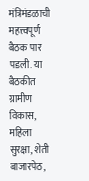मंत्रिमंडळाची महत्त्वपूर्ण बैठक पार पडली. या बैठकीत ग्रामीण विकास, महिला सुरक्षा, शेती बाजारपेठ,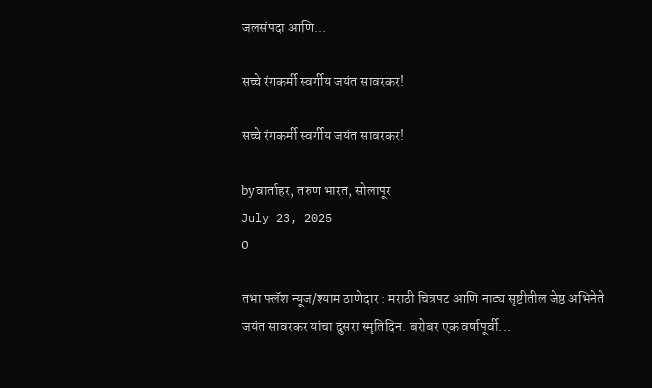जलसंपदा आणि...

सच्चे रंगकर्मी स्वर्गीय जयंत सावरकर!

सच्चे रंगकर्मी स्वर्गीय जयंत सावरकर!

byवार्ताहर, तरुण भारत, सोलापूर
July 23, 2025
0

तभा फ्लॅश न्यूज/श्याम ठाणेदार : मराठी चित्रपट आणि नाट्य सृष्टीतील जेष्ठ अभिनेते जयंत सावरकर यांचा दुसरा स्मृतिदिन. बरोबर एक वर्षापूर्वी...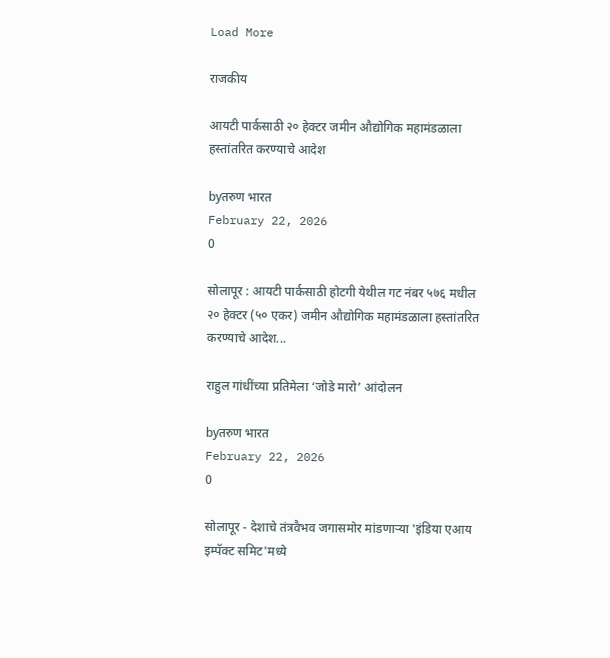Load More

राजकीय

आयटी पार्कसाठी २० हेक्टर जमीन औद्योगिक महामंडळाला हस्तांतरित करण्याचे आदेश

byतरुण भारत
February 22, 2026
0

सोलापूर : आयटी पार्कसाठी होटगी येथील गट नंबर ५७६ मधील २० हेक्टर (५० एकर) जमीन औद्योगिक महामंडळाला हस्तांतरित करण्याचे आदेश...

राहुल गांधींच्या प्रतिमेला ‘जोडे मारो’ आंदोलन

byतरुण भारत
February 22, 2026
0

सोलापूर - देशाचे तंत्रवैभव जगासमोर मांडणाऱ्या 'इंडिया एआय इम्पॅक्ट समिट'मध्ये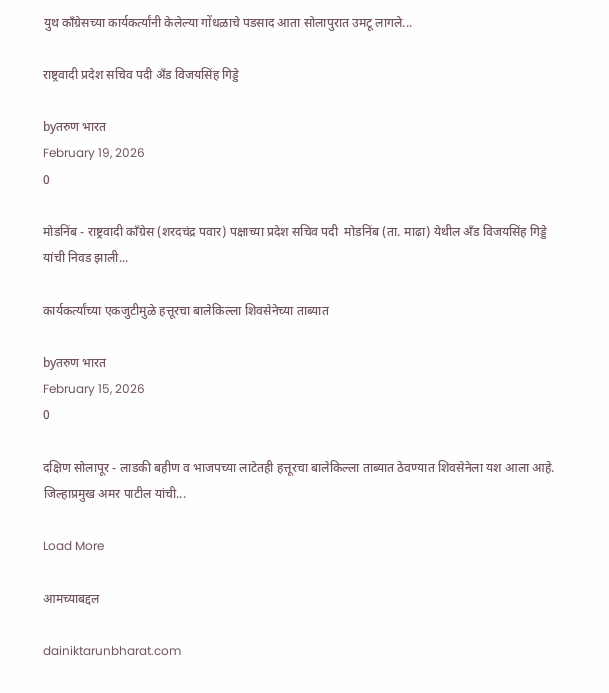युथ काँग्रेसच्या कार्यकर्त्यांनी केलेल्या गोंधळाचे पडसाद आता सोलापुरात उमटू लागले...

राष्ट्रवादी प्रदेश सचिव पदी ॲंड विजयसिंह गिड्डे

byतरुण भारत
February 19, 2026
0

मोडनिंब - राष्ट्रवादी काँग्रेस (शरदचंद्र पवार) पक्षाच्या प्रदेश सचिव पदी  मोडनिंब (ता. माढा) येथील ॲंड विजयसिंह गिड्डे यांची निवड झाली...

कार्यकर्त्यांच्या एकजुटीमुळे हत्तूरचा बालेकिल्ला शिवसेनेच्या ताब्यात

byतरुण भारत
February 15, 2026
0

दक्षिण सोलापूर - लाडकी बहीण व भाजपच्या लाटेतही हत्तूरचा बालेकिल्ला ताब्यात ठेवण्यात शिवसेनेला यश आला आहे. जिल्हाप्रमुख अमर पाटील यांची...

Load More

आमच्याबद्दल

dainiktarunbharat.com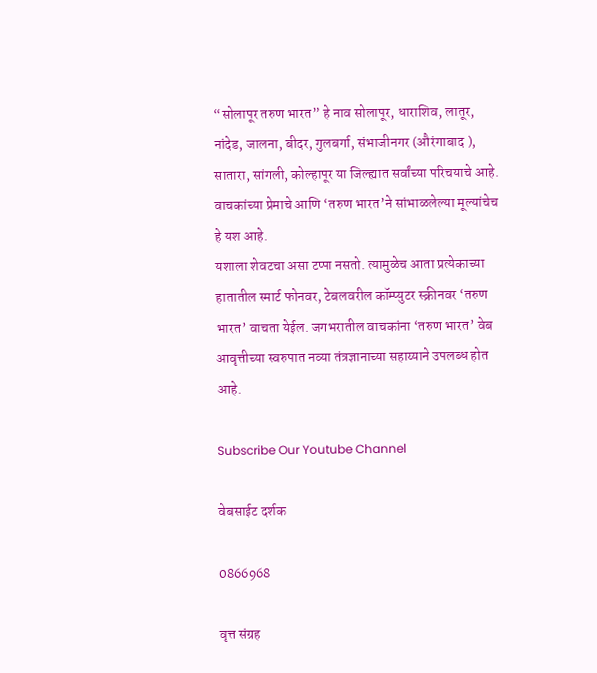“सोलापूर तरुण भारत” हे नाव सोलापूर, धाराशिव, लातूर, नांदेड, जालना, बीदर, गुलबर्गा, संभाजीनगर (औरंगाबाद ), सातारा, सांगली, कोल्हापूर या जिल्ह्यात सर्वांच्या परिचयाचे आहे. वाचकांच्या प्रेमाचे आणि ‘तरुण भारत’ने सांभाळलेल्या मूल्यांचेच हे यश आहे.
यशाला शेवटचा असा टप्पा नसतो. त्यामुळेच आता प्रत्येकाच्या हातातील स्मार्ट फोनवर, टेबलवरील कॉम्प्युटर स्क्रीनवर ‘तरुण भारत’ वाचता येईल. जगभरातील वाचकांना ‘तरुण भारत’ वेब आवृत्तीच्या स्वरुपात नव्या तंत्रज्ञानाच्या सहाय्याने उपलब्ध होत आहे.

Subscribe Our Youtube Channel

वेबसाईट दर्शक

0866968

वृत्त संग्रह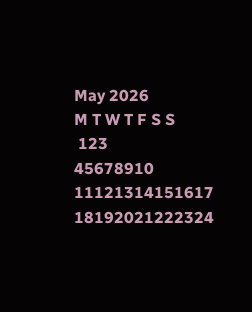May 2026
M T W T F S S
 123
45678910
11121314151617
18192021222324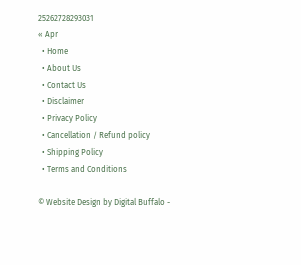25262728293031
« Apr
  • Home
  • About Us
  • Contact Us
  • Disclaimer
  • Privacy Policy
  • Cancellation / Refund policy
  • Shipping Policy
  • Terms and Conditions

© Website Design by Digital Buffalo -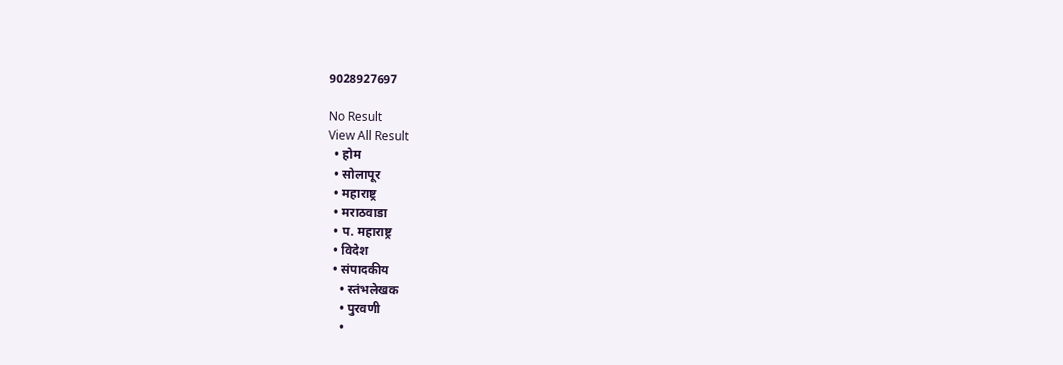9028927697

No Result
View All Result
  • होम
  • सोलापूर
  • महाराष्ट्र
  • मराठवाडा
  • प. महाराष्ट्र
  • विदेश
  • संपादकीय
    • स्तंभलेखक
    • पुरवणी
    •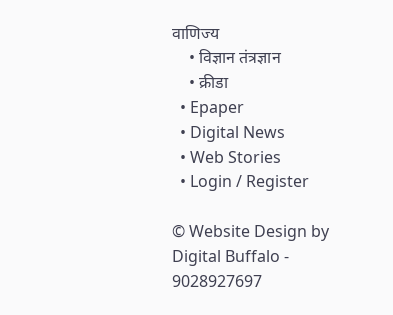वाणिज्य
    • विज्ञान तंत्रज्ञान
    • क्रीडा
  • Epaper
  • Digital News
  • Web Stories
  • Login / Register

© Website Design by Digital Buffalo - 9028927697